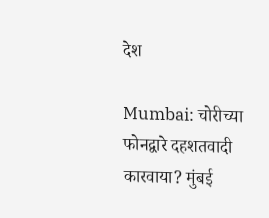देश

Mumbai: चोरीच्या फोनद्वारे दहशतवादी कारवाया? मुंबई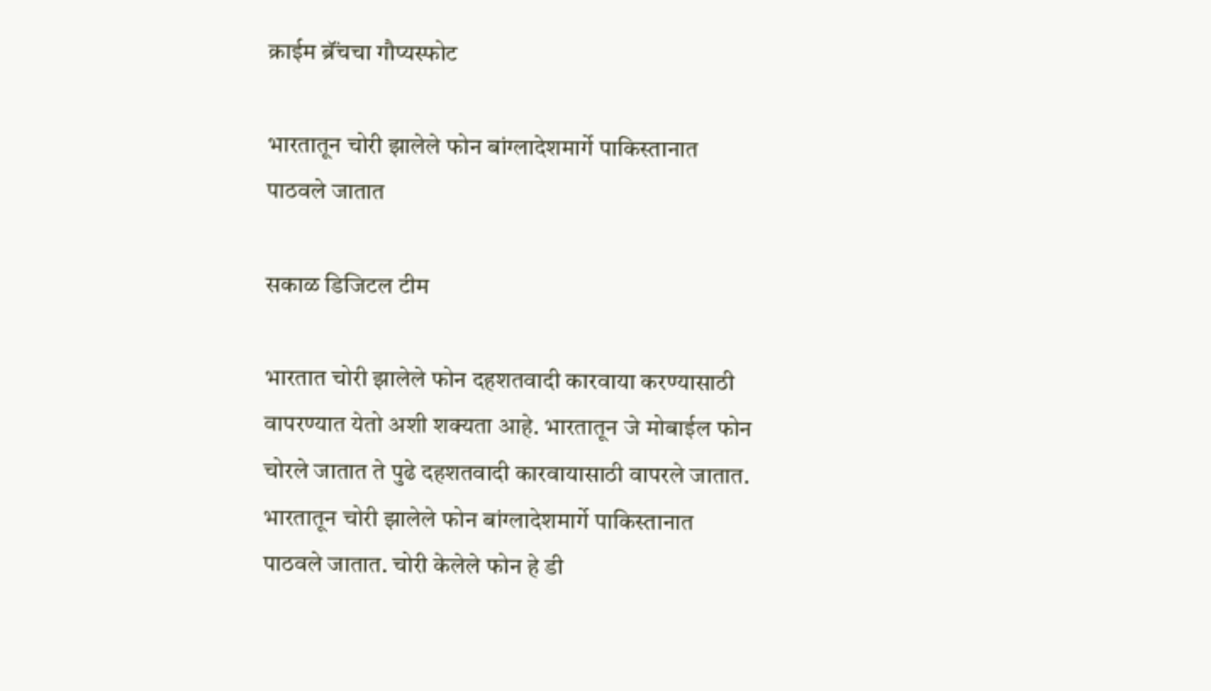क्राईम ब्रॅंचचा गौप्यस्फोट

भारतातून चोरी झालेले फोन बांग्लादेशमार्गे पाकिस्तानात पाठवले जातात

सकाळ डिजिटल टीम

भारतात चोरी झालेले फोन दहशतवादी कारवाया करण्यासाठी वापरण्यात येतो अशी शक्यता आहे. भारतातून जे मोबाईल फोन चोरले जातात ते पुढे दहशतवादी कारवायासाठी वापरले जातात. भारतातून चोरी झालेले फोन बांग्लादेशमार्गे पाकिस्तानात पाठवले जातात. चोरी केलेले फोन हे डी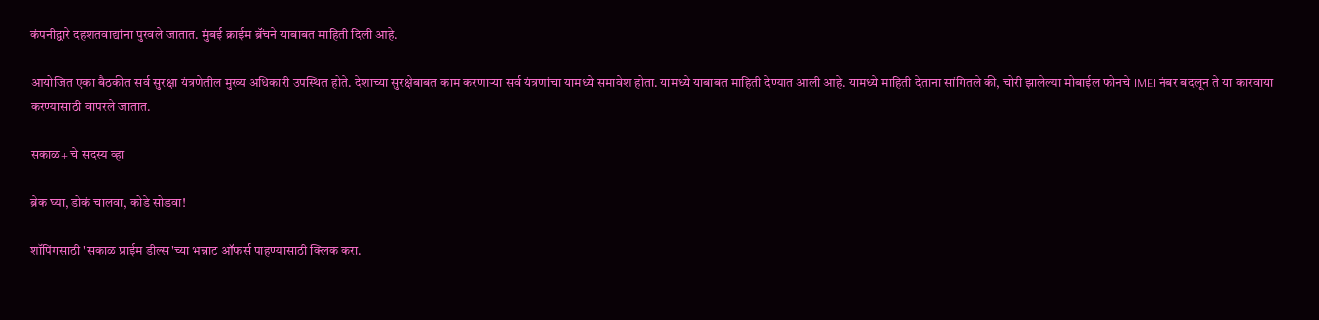कंपनीद्वारे दहशतवाद्यांना पुरवले जातात. मुंबई क्राईम ब्रॅंचने याबाबत माहिती दिली आहे.

आयोजित एका बैठकीत सर्व सुरक्षा यंत्रणेतील मुख्य अधिकारी उपस्थित होते. देशाच्या सुरक्षेबाबत काम करणाऱ्या सर्व यंत्रणांचा यामध्ये समावेश होता. यामध्ये याबाबत माहिती देण्यात आली आहे. यामध्ये माहिती देताना सांगितले की, चोरी झालेल्या मोबाईल फोनचे IMEI नंबर बदलून ते या कारवाया करण्यासाठी वापरले जातात.

सकाळ+ चे सदस्य व्हा

ब्रेक घ्या, डोकं चालवा, कोडे सोडवा!

शॉपिंगसाठी 'सकाळ प्राईम डील्स'च्या भन्नाट ऑफर्स पाहण्यासाठी क्लिक करा.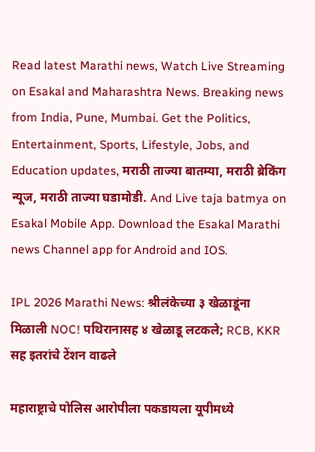Read latest Marathi news, Watch Live Streaming on Esakal and Maharashtra News. Breaking news from India, Pune, Mumbai. Get the Politics, Entertainment, Sports, Lifestyle, Jobs, and Education updates, मराठी ताज्या बातम्या, मराठी ब्रेकिंग न्यूज, मराठी ताज्या घडामोडी. And Live taja batmya on Esakal Mobile App. Download the Esakal Marathi news Channel app for Android and IOS.

IPL 2026 Marathi News: श्रीलंकेच्या ३ खेळाडूंना मिळाली NOC! पथिरानासह ४ खेळाडू लटकले; RCB, KKR सह इतरांचे टेंशन वाढले

महाराष्ट्राचे पोलिस आरोपीला पकडायला यूपीमध्ये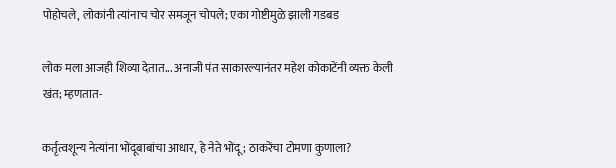पोहोचले, लोकांनी त्यांनाच चोर समजून चोपले; एका गोष्टीमुळे झाली गडबड

लोक मला आजही शिव्या देतात... अनाजी पंत साकारल्यानंतर महेश कोकाटेंनी व्यक्त केली खंत; म्हणतात-

कर्तृत्वशून्य नेत्यांना भोंदूबाबांचा आधार, हे नेते भोंदू; ठाकरेंचा टोमणा कुणाला?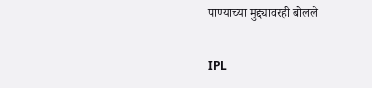पाण्याच्या मुद्द्यावरही बोलले

IPL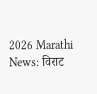2026 Marathi News: विराट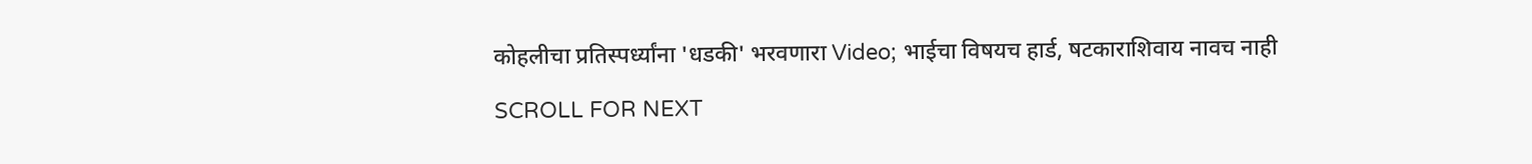कोहलीचा प्रतिस्पर्ध्यांना 'धडकी' भरवणारा Video; भाईचा विषयच हार्ड, षटकाराशिवाय नावच नाही

SCROLL FOR NEXT